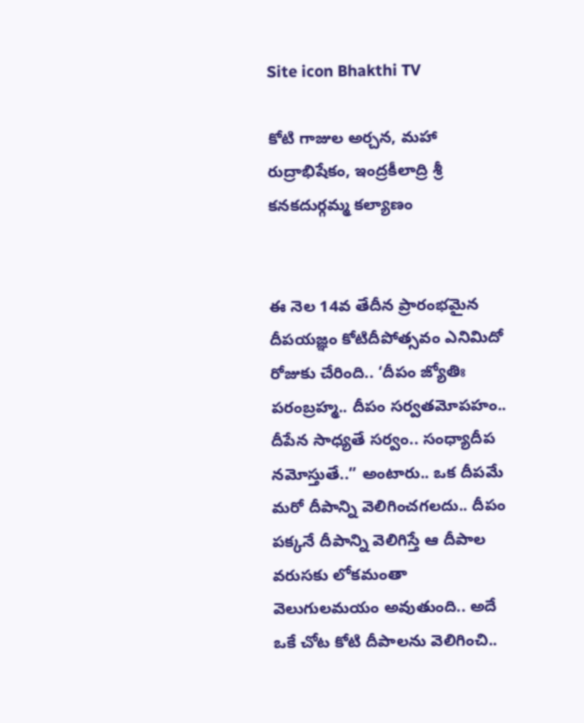Site icon Bhakthi TV

కోటి గాజుల అర్చన, మహా రుద్రాభిషేకం, ఇంద్రకీలాద్రి శ్రీ కనకదుర్గమ్మ కల్యాణం


ఈ నెల 14వ తేదీన ప్రారంభమైన దీపయజ్ఞం కోటిదీపోత్సవం ఎనిమిదో రోజుకు చేరింది.. ‘దీపం జ్యోతిః పరంబ్రహ్మ.. దీపం సర్వతమోపహం.. దీపేన సాధ్యతే సర్వం.. సంధ్యాదీప నమోస్తుతే..” అంటారు.. ఒక దీపమే మరో దీపాన్ని వెలిగించగలదు.. దీపం పక్కనే దీపాన్ని వెలిగిస్తే ఆ దీపాల వరుసకు లోకమంతా వెలుగులమయం అవుతుంది.. అదే ఒకే చోట కోటి దీపాలను వెలిగించి..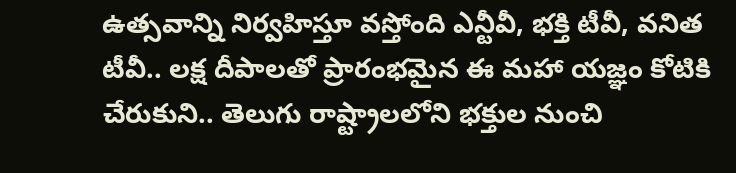ఉత్సవాన్ని నిర్వహిస్తూ వస్తోంది ఎన్టీవీ, భక్తి టీవీ, వనిత టీవీ.. లక్ష దీపాలతో ప్రారంభమైన ఈ మహా యజ్ఞం కోటికి చేరుకుని.. తెలుగు రాష్ట్రాలలోని భక్తుల నుంచి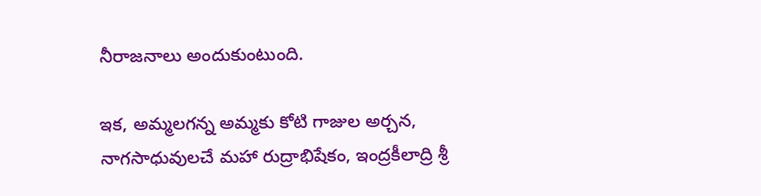నీరాజనాలు అందుకుంటుంది.

ఇక, అమ్మలగన్న అమ్మకు కోటి గాజుల అర్చన, నాగసాధువులచే మహా రుద్రాభిషేకం, ఇంద్రకీలాద్రి శ్రీ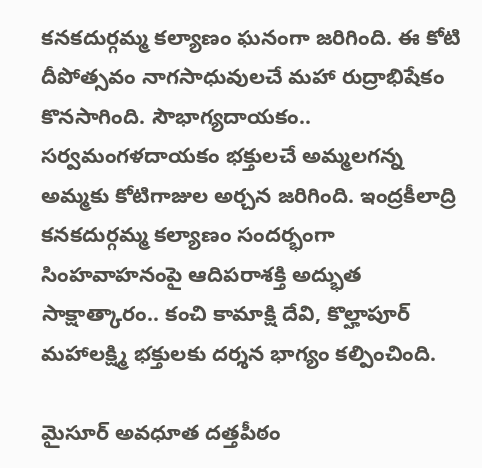కనకదుర్గమ్మ కల్యాణం ఘనంగా జరిగింది. ఈ కోటి దీపోత్సవం నాగసాధువులచే మహా రుద్రాభిషేకం కొనసాగింది. సౌభాగ్యదాయకం.. సర్వమంగళదాయకం భక్తులచే అమ్మలగన్న అమ్మకు కోటిగాజుల అర్చన జరిగింది. ఇంద్రకీలాద్రి కనకదుర్గమ్మ కల్యాణం సందర్భంగా సింహవాహనంపై ఆదిపరాశక్తి అద్భుత సాక్షాత్కారం.. కంచి కామాక్షి దేవి, కొల్హాపూర్‌ మహాలక్ష్మి భక్తులకు దర్శన భాగ్యం కల్పించింది.

మైసూర్‌ అవధూత దత్తపీఠం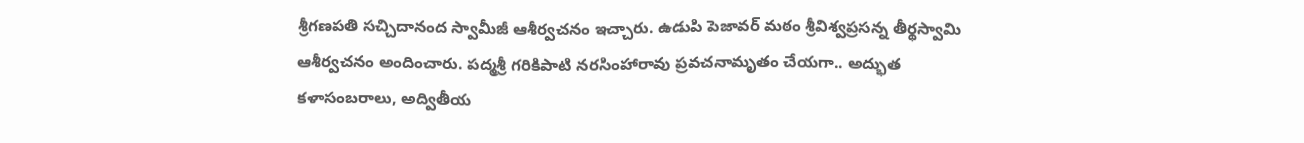శ్రీగణపతి సచ్చిదానంద స్వామీజీ ఆశీర్వచనం ఇచ్చారు. ఉడుపి పెజావర్‌ మఠం శ్రీవిశ్వప్రసన్న తీర్థస్వామి ఆశీర్వచనం అందించారు. పద్మశ్రీ గరికిపాటి నరసింహారావు ప్రవచనామృతం చేయగా.. అద్భుత కళాసంబరాలు, అద్వితీయ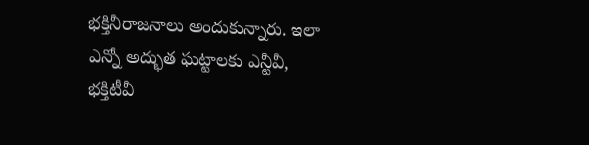భక్తినీరాజనాలు అందుకున్నారు. ఇలా ఎన్నో అద్భుత ఘట్టాలకు ఎన్టీవీ, భక్తిటీవీ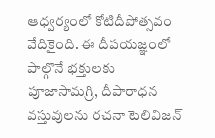ఆధ్వర్యంలో కోటిదీపోత్సవం వేదికైంది. ఈ దీపయజ్ఞంలో పాల్గొనే భక్తులకు పూజాసామగ్రి, దీపారాధన వస్తువులను రచనా టెలివిజన్‌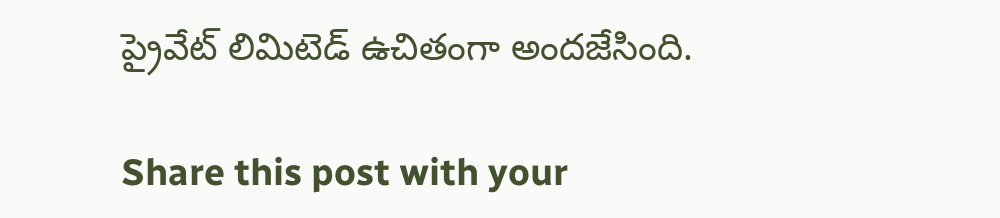ప్రైవేట్‌ లిమిటెడ్‌ ఉచితంగా అందజేసింది.

Share this post with your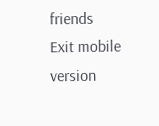friends
Exit mobile version